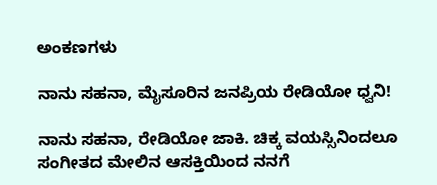ಅಂಕಣಗಳು

ನಾನು ಸಹನಾ, ಮೈಸೂರಿನ ಜನಪ್ರಿಯ ರೇಡಿಯೋ ಧ್ವನಿ!

ನಾನು ಸಹನಾ, ರೇಡಿಯೋ ಜಾಕಿ. ಚಿಕ್ಕ ವಯಸ್ಸಿನಿಂದಲೂ ಸಂಗೀತದ ಮೇಲಿನ ಆಸಕ್ತಿಯಿಂದ ನನಗೆ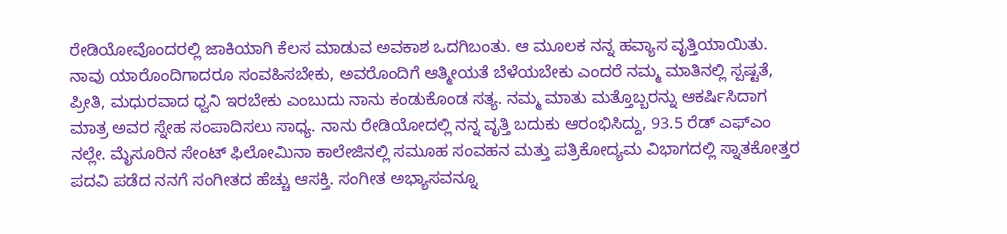ರೇಡಿಯೋವೊಂದರಲ್ಲಿ ಜಾಕಿಯಾಗಿ ಕೆಲಸ ಮಾಡುವ ಅವಕಾಶ ಒದಗಿಬಂತು. ಆ ಮೂಲಕ ನನ್ನ ಹವ್ಯಾಸ ವೃತ್ತಿಯಾಯಿತು. ನಾವು ಯಾರೊಂದಿಗಾದರೂ ಸಂವಹಿಸಬೇಕು, ಅವರೊಂದಿಗೆ ಆತ್ಮೀಯತೆ ಬೆಳೆಯಬೇಕು ಎಂದರೆ ನಮ್ಮ ಮಾತಿನಲ್ಲಿ ಸ್ಪಷ್ಟತೆ, ಪ್ರೀತಿ, ಮಧುರವಾದ ಧ್ವನಿ ಇರಬೇಕು ಎಂಬುದು ನಾನು ಕಂಡುಕೊಂಡ ಸತ್ಯ. ನಮ್ಮ ಮಾತು ಮತ್ತೊಬ್ಬರನ್ನು ಆಕರ್ಷಿಸಿದಾಗ ಮಾತ್ರ ಅವರ ಸ್ನೇಹ ಸಂಪಾದಿಸಲು ಸಾಧ್ಯ. ನಾನು ರೇಡಿಯೋದಲ್ಲಿ ನನ್ನ ವೃತ್ತಿ ಬದುಕು ಆರಂಭಿಸಿದ್ದು, 93.5 ರೆಡ್ ಎಫ್‌ಎಂ ನಲ್ಲೇ. ಮೈಸೂರಿನ ಸೇಂಟ್ ಫಿಲೋಮಿನಾ ಕಾಲೇಜಿನಲ್ಲಿ ಸಮೂಹ ಸಂವಹನ ಮತ್ತು ಪತ್ರಿಕೋದ್ಯಮ ವಿಭಾಗದಲ್ಲಿ ಸ್ನಾತಕೋತ್ತರ ಪದವಿ ಪಡೆದ ನನಗೆ ಸಂಗೀತದ ಹೆಚ್ಚು ಆಸಕ್ತಿ. ಸಂಗೀತ ಅಭ್ಯಾಸವನ್ನೂ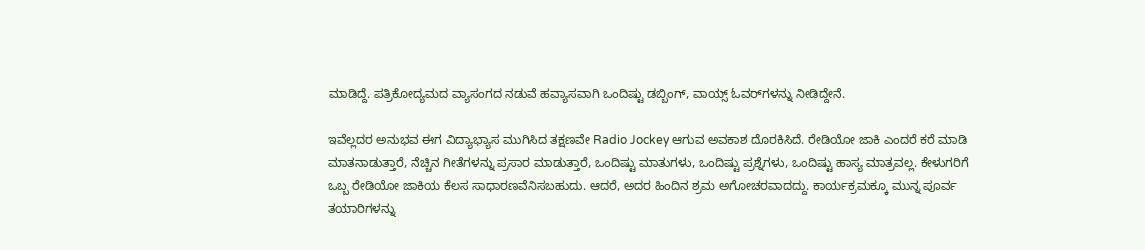ಮಾಡಿದ್ದೆ. ಪತ್ರಿಕೋದ್ಯಮದ ವ್ಯಾಸಂಗದ ನಡುವೆ ಹವ್ಯಾಸವಾಗಿ ಒಂದಿಷ್ಟು ಡಬ್ಬಿಂಗ್, ವಾಯ್ಸ್ ಓವರ್‌ಗಳನ್ನು ನೀಡಿದ್ದೇನೆ.

ಇವೆಲ್ಲದರ ಅನುಭವ ಈಗ ವಿದ್ಯಾಭ್ಯಾಸ ಮುಗಿಸಿದ ತಕ್ಷಣವೇ Radio Jockey ಆಗುವ ಅವಕಾಶ ದೊರಕಿಸಿದೆ. ರೇಡಿಯೋ ಜಾಕಿ ಎಂದರೆ ಕರೆ ಮಾಡಿ ಮಾತನಾಡುತ್ತಾರೆ, ನೆಚ್ಚಿನ ಗೀತೆಗಳನ್ನು ಪ್ರಸಾರ ಮಾಡುತ್ತಾರೆ, ಒಂದಿಷ್ಟು ಮಾತುಗಳು, ಒಂದಿಷ್ಟು ಪ್ರಶ್ನೆಗಳು, ಒಂದಿಷ್ಟು ಹಾಸ್ಯ ಮಾತ್ರವಲ್ಲ. ಕೇಳುಗರಿಗೆ ಒಬ್ಬ ರೇಡಿಯೋ ಜಾಕಿಯ ಕೆಲಸ ಸಾಧಾರಣವೆನಿಸಬಹುದು. ಆದರೆ, ಅದರ ಹಿಂದಿನ ಶ್ರಮ ಅಗೋಚರವಾದದ್ದು. ಕಾರ್ಯಕ್ರಮಕ್ಕೂ ಮುನ್ನ ಪೂರ್ವ ತಯಾರಿಗಳನ್ನು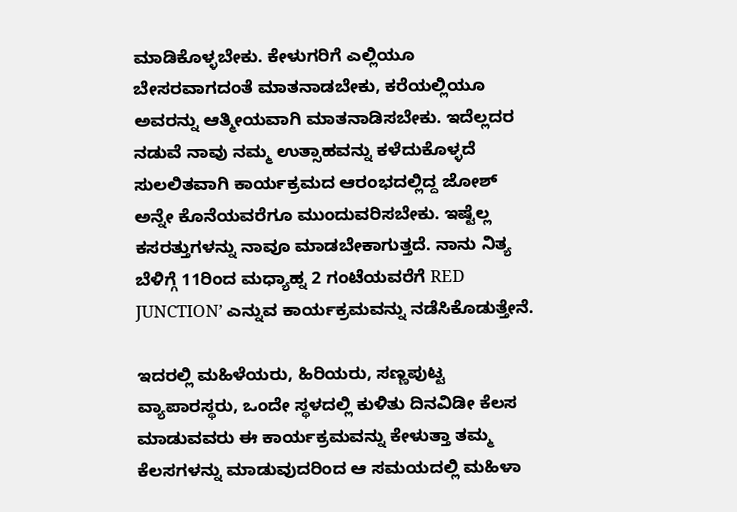ಮಾಡಿಕೊಳ್ಳಬೇಕು. ಕೇಳುಗರಿಗೆ ಎಲ್ಲಿಯೂ ಬೇಸರವಾಗದಂತೆ ಮಾತನಾಡಬೇಕು, ಕರೆಯಲ್ಲಿಯೂ ಅವರನ್ನು ಆತ್ಮೀಯವಾಗಿ ಮಾತನಾಡಿಸಬೇಕು. ಇದೆಲ್ಲದರ ನಡುವೆ ನಾವು ನಮ್ಮ ಉತ್ಸಾಹವನ್ನು ಕಳೆದುಕೊಳ್ಳದೆ ಸುಲಲಿತವಾಗಿ ಕಾರ್ಯಕ್ರಮದ ಆರಂಭದಲ್ಲಿದ್ದ ಜೋಶ್‌ ಅನ್ನೇ ಕೊನೆಯವರೆಗೂ ಮುಂದುವರಿಸಬೇಕು. ಇಷ್ಟೆಲ್ಲ ಕಸರತ್ತುಗಳನ್ನು ನಾವೂ ಮಾಡಬೇಕಾಗುತ್ತದೆ. ನಾನು ನಿತ್ಯ ಬೆಳಿಗ್ಗೆ 11ರಿಂದ ಮಧ್ಯಾಹ್ನ 2 ಗಂಟೆಯವರೆಗೆ RED JUNCTION’ ಎನ್ನುವ ಕಾರ್ಯಕ್ರಮವನ್ನು ನಡೆಸಿಕೊಡುತ್ತೇನೆ.

ಇದರಲ್ಲಿ ಮಹಿಳೆಯರು, ಹಿರಿಯರು, ಸಣ್ಣಪುಟ್ಟ ವ್ಯಾಪಾರಸ್ಥರು, ಒಂದೇ ಸ್ಥಳದಲ್ಲಿ ಕುಳಿತು ದಿನವಿಡೀ ಕೆಲಸ ಮಾಡುವವರು ಈ ಕಾರ್ಯಕ್ರಮವನ್ನು ಕೇಳುತ್ತಾ ತಮ್ಮ ಕೆಲಸಗಳನ್ನು ಮಾಡುವುದರಿಂದ ಆ ಸಮಯದಲ್ಲಿ ಮಹಿಳಾ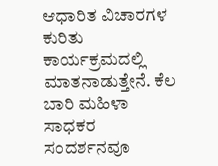ಆಧಾರಿತ ವಿಚಾರಗಳ ಕುರಿತು ಕಾರ್ಯಕ್ರಮದಲ್ಲಿ ಮಾತನಾಡುತ್ತೇನೆ. ಕೆಲ ಬಾರಿ ಮಹಿಳಾ ಸಾಧಕರ ಸಂದರ್ಶನವೂ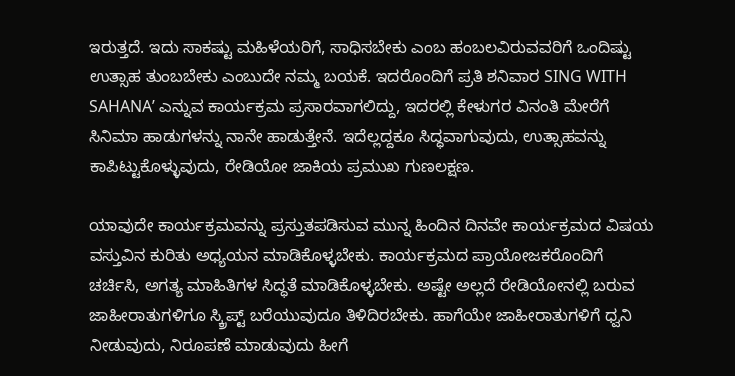ಇರುತ್ತದೆ. ಇದು ಸಾಕಷ್ಟು ಮಹಿಳೆಯರಿಗೆ, ಸಾಧಿಸಬೇಕು ಎಂಬ ಹಂಬಲವಿರುವವರಿಗೆ ಒಂದಿಷ್ಟು ಉತ್ಸಾಹ ತುಂಬಬೇಕು ಎಂಬುದೇ ನಮ್ಮ ಬಯಕೆ. ಇದರೊಂದಿಗೆ ಪ್ರತಿ ಶನಿವಾರ SING WITH SAHANA’ ಎನ್ನುವ ಕಾರ್ಯಕ್ರಮ ಪ್ರಸಾರವಾಗಲಿದ್ದು, ಇದರಲ್ಲಿ ಕೇಳುಗರ ವಿನಂತಿ ಮೇರೆಗೆ ಸಿನಿಮಾ ಹಾಡುಗಳನ್ನು ನಾನೇ ಹಾಡುತ್ತೇನೆ. ಇದೆಲ್ಲದ್ದಕೂ ಸಿದ್ಧವಾಗುವುದು, ಉತ್ಸಾಹವನ್ನು ಕಾಪಿಟ್ಟುಕೊಳ್ಳುವುದು, ರೇಡಿಯೋ ಜಾಕಿಯ ಪ್ರಮುಖ ಗುಣಲಕ್ಷಣ.

ಯಾವುದೇ ಕಾರ್ಯಕ್ರಮವನ್ನು ಪ್ರಸ್ತುತಪಡಿಸುವ ಮುನ್ನ ಹಿಂದಿನ ದಿನವೇ ಕಾರ್ಯಕ್ರಮದ ವಿಷಯ ವಸ್ತುವಿನ ಕುರಿತು ಅಧ್ಯಯನ ಮಾಡಿಕೊಳ್ಳಬೇಕು. ಕಾರ್ಯಕ್ರಮದ ಪ್ರಾಯೋಜಕರೊಂದಿಗೆ ಚರ್ಚಿಸಿ, ಅಗತ್ಯ ಮಾಹಿತಿಗಳ ಸಿದ್ಧತೆ ಮಾಡಿಕೊಳ್ಳಬೇಕು. ಅಷ್ಟೇ ಅಲ್ಲದೆ ರೇಡಿಯೋನಲ್ಲಿ ಬರುವ ಜಾಹೀರಾತುಗಳಿಗೂ ಸ್ಕ್ರಿಪ್ಟ್ ಬರೆಯುವುದೂ ತಿಳಿದಿರಬೇಕು. ಹಾಗೆಯೇ ಜಾಹೀರಾತುಗಳಿಗೆ ಧ್ವನಿ ನೀಡುವುದು, ನಿರೂಪಣೆ ಮಾಡುವುದು ಹೀಗೆ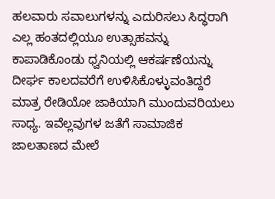ಹಲವಾರು ಸವಾಲುಗಳನ್ನು ಎದುರಿಸಲು ಸಿದ್ಧರಾಗಿ ಎಲ್ಲ ಹಂತದಲ್ಲಿಯೂ ಉತ್ಸಾಹವನ್ನು ಕಾಪಾಡಿಕೊಂಡು ಧ್ವನಿಯಲ್ಲಿ ಆಕರ್ಷಣೆಯನ್ನು ದೀರ್ಘ ಕಾಲದವರೆಗೆ ಉಳಿಸಿಕೊಳ್ಳುವಂತಿದ್ದರೆ ಮಾತ್ರ ರೇಡಿಯೋ ಜಾಕಿಯಾಗಿ ಮುಂದುವರಿಯಲು ಸಾಧ್ಯ. ಇವೆಲ್ಲವುಗಳ ಜತೆಗೆ ಸಾಮಾಜಿಕ ಜಾಲತಾಣದ ಮೇಲೆ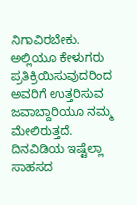ನಿಗಾವಿರಬೇಕು. ಅಲ್ಲಿಯೂ ಕೇಳುಗರು ಪ್ರತಿಕ್ರಿಯಿಸುವುದರಿಂದ ಅವರಿಗೆ ಉತ್ತರಿಸುವ ಜವಾಬ್ದಾರಿಯೂ ನಮ್ಮ ಮೇಲಿರುತ್ತದೆ. ದಿನವಿಡಿಯ ಇಷ್ಟೆಲ್ಲಾ ಸಾಹಸದ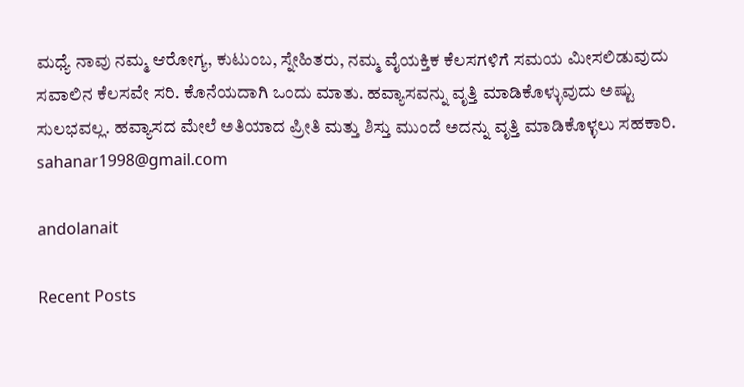ಮಧ್ಯೆ ನಾವು ನಮ್ಮ ಆರೋಗ್ಯ, ಕುಟುಂಬ, ಸ್ನೇಹಿತರು, ನಮ್ಮ ವೈಯಕ್ತಿಕ ಕೆಲಸಗಳಿಗೆ ಸಮಯ ಮೀಸಲಿಡುವುದು ಸವಾಲಿನ ಕೆಲಸವೇ ಸರಿ. ಕೊನೆಯದಾಗಿ ಒಂದು ಮಾತು. ಹವ್ಯಾಸವನ್ನು ವೃತ್ತಿ ಮಾಡಿಕೊಳ್ಳುವುದು ಅಷ್ಟು ಸುಲಭವಲ್ಲ. ಹವ್ಯಾಸದ ಮೇಲೆ ಅತಿಯಾದ ಪ್ರೀತಿ ಮತ್ತು ಶಿಸ್ತು ಮುಂದೆ ಅದನ್ನು ವೃತ್ತಿ ಮಾಡಿಕೊಳ್ಳಲು ಸಹಕಾರಿ.
sahanar1998@gmail.com

andolanait

Recent Posts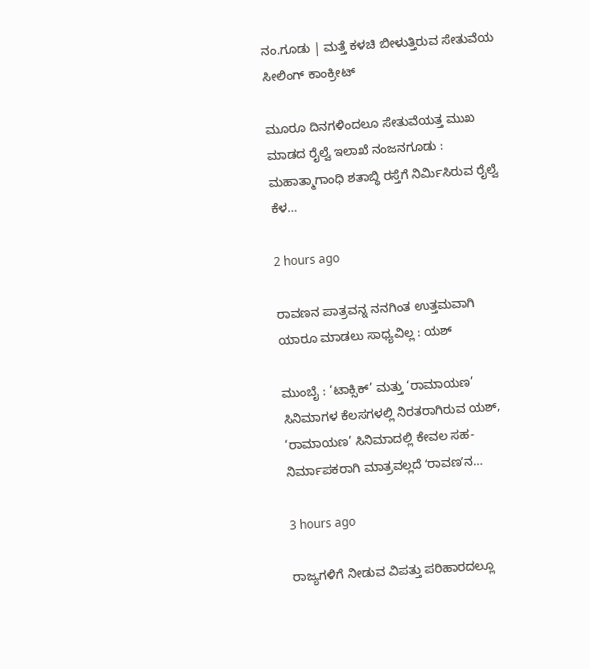ನಂ.ಗೂಡು | ಮತ್ತೆ ಕಳಚಿ ಬೀಳುತ್ತಿರುವ ಸೇತುವೆಯ ಸೀಲಿಂಗ್ ಕಾಂಕ್ರೀಟ್

ಮೂರೂ ದಿನಗಳಿಂದಲೂ ಸೇತುವೆಯತ್ತ ಮುಖ ಮಾಡದ ರೈಲ್ವೆ ಇಲಾಖೆ ನಂಜನಗೂಡು : ಮಹಾತ್ಮಾಗಾಂಧಿ ಶತಾಬ್ಧಿ ರಸ್ತೆಗೆ ನಿರ್ಮಿಸಿರುವ ರೈಲ್ವೆ ಕೆಳ…

2 hours ago

ರಾವಣನ ಪಾತ್ರವನ್ನ ನನಗಿಂತ ಉತ್ತಮವಾಗಿ ಯಾರೂ ಮಾಡಲು ಸಾಧ್ಯವಿಲ್ಲ : ಯಶ್

ಮುಂಬೈ : ‘ಟಾಕ್ಸಿಕ್’ ಮತ್ತು ‘ರಾಮಾಯಣ’ ಸಿನಿಮಾಗಳ ಕೆಲಸಗಳಲ್ಲಿ ನಿರತರಾಗಿರುವ ಯಶ್, ‘ರಾಮಾಯಣ’ ಸಿನಿಮಾದಲ್ಲಿ ಕೇವಲ ಸಹ-ನಿರ್ಮಾಪಕರಾಗಿ ಮಾತ್ರವಲ್ಲದೆ ʻರಾವಣʼನ…

3 hours ago

ರಾಜ್ಯಗಳಿಗೆ ನೀಡುವ ವಿಪತ್ತು ಪರಿಹಾರದಲ್ಲೂ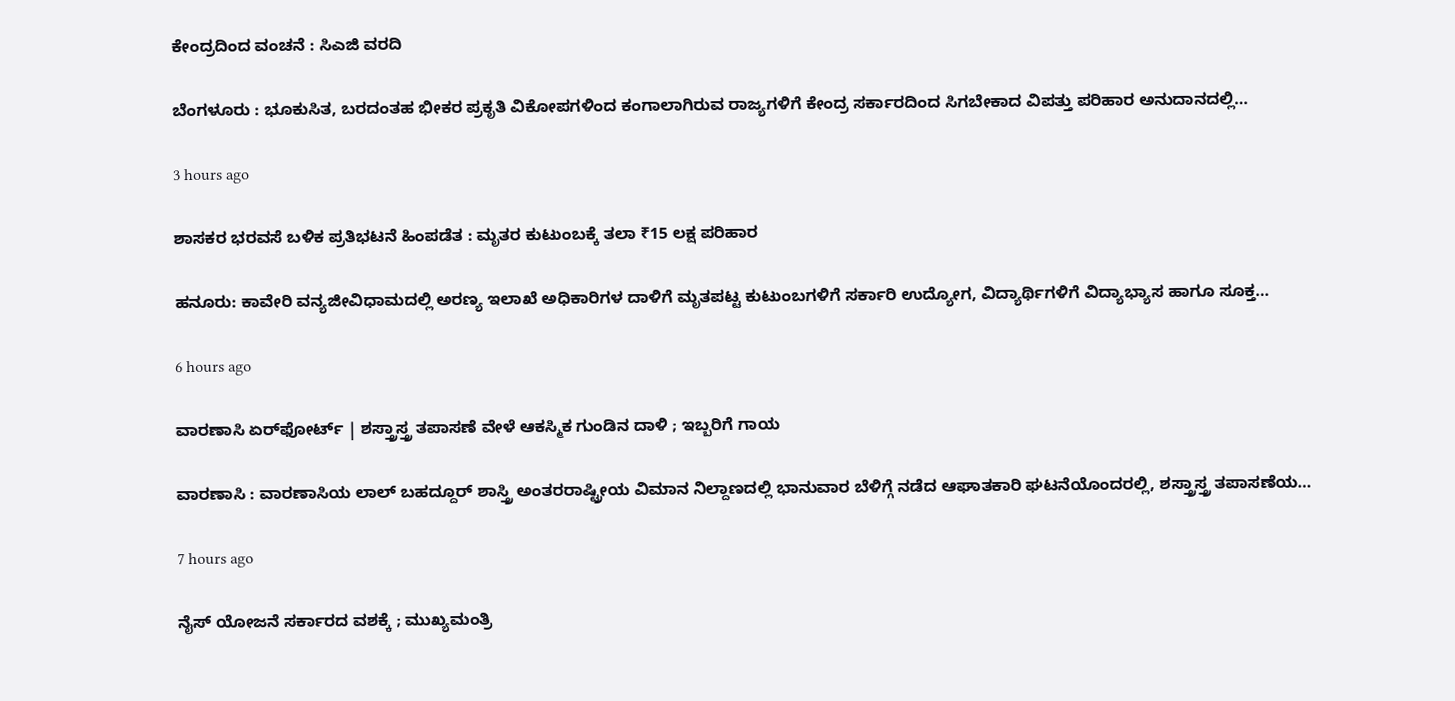ಕೇಂದ್ರದಿಂದ ವಂಚನೆ : ಸಿಎಜಿ ವರದಿ

ಬೆಂಗಳೂರು : ಭೂಕುಸಿತ, ಬರದಂತಹ ಭೀಕರ ಪ್ರಕೃತಿ ವಿಕೋಪಗಳಿಂದ ಕಂಗಾಲಾಗಿರುವ ರಾಜ್ಯಗಳಿಗೆ ಕೇಂದ್ರ ಸರ್ಕಾರದಿಂದ ಸಿಗಬೇಕಾದ ವಿಪತ್ತು ಪರಿಹಾರ ಅನುದಾನದಲ್ಲಿ…

3 hours ago

ಶಾಸಕರ ಭರವಸೆ ಬಳಿಕ ಪ್ರತಿಭಟನೆ ಹಿಂಪಡೆತ : ಮೃತರ ಕುಟುಂಬಕ್ಕೆ ತಲಾ ₹15 ಲಕ್ಷ ಪರಿಹಾರ

ಹನೂರು: ಕಾವೇರಿ ವನ್ಯಜೀವಿಧಾಮದಲ್ಲಿ ಅರಣ್ಯ ಇಲಾಖೆ ಅಧಿಕಾರಿಗಳ ದಾಳಿಗೆ ಮೃತಪಟ್ಟ ಕುಟುಂಬಗಳಿಗೆ ಸರ್ಕಾರಿ ಉದ್ಯೋಗ, ವಿದ್ಯಾರ್ಥಿಗಳಿಗೆ ವಿದ್ಯಾಭ್ಯಾಸ ಹಾಗೂ ಸೂಕ್ತ…

6 hours ago

ವಾರಣಾಸಿ ಏರ್‌ಫೋರ್ಟ್‌ | ಶಸ್ತ್ರಾಸ್ತ್ರ ತಪಾಸಣೆ ವೇಳೆ ಆಕಸ್ಮಿಕ ಗುಂಡಿನ ದಾಳಿ ; ಇಬ್ಬರಿಗೆ ಗಾಯ

ವಾರಣಾಸಿ : ವಾರಣಾಸಿಯ ಲಾಲ್ ಬಹದ್ದೂರ್ ಶಾಸ್ತ್ರಿ ಅಂತರರಾಷ್ಟ್ರೀಯ ವಿಮಾನ ನಿಲ್ದಾಣದಲ್ಲಿ ಭಾನುವಾರ ಬೆಳಿಗ್ಗೆ ನಡೆದ ಆಘಾತಕಾರಿ ಘಟನೆಯೊಂದರಲ್ಲಿ, ಶಸ್ತ್ರಾಸ್ತ್ರ ತಪಾಸಣೆಯ…

7 hours ago

ನೈಸ್ ಯೋಜನೆ ಸರ್ಕಾರದ ವಶಕ್ಕೆ ; ಮುಖ್ಯಮಂತ್ರಿ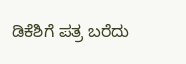ಡಿಕೆಶಿಗೆ ಪತ್ರ ಬರೆದು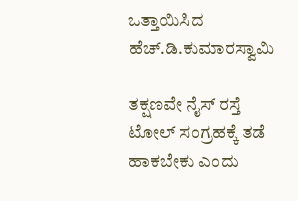ಒತ್ತಾಯಿಸಿದ ಹೆಚ್.ಡಿ.ಕುಮಾರಸ್ವಾಮಿ

ತಕ್ಷಣವೇ ನೈಸ್ ರಸ್ತೆ ಟೋಲ್ ಸಂಗ್ರಹಕ್ಕೆ ತಡೆ ಹಾಕಬೇಕು ಎಂದು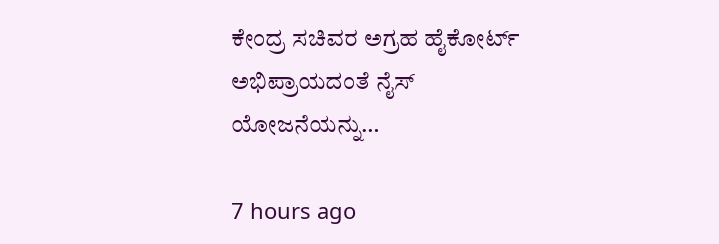ಕೇಂದ್ರ ಸಚಿವರ ಅಗ್ರಹ ಹೈಕೋರ್ಟ್ ಅಭಿಪ್ರಾಯದಂತೆ ನೈಸ್ ಯೋಜನೆಯನ್ನು…

7 hours ago